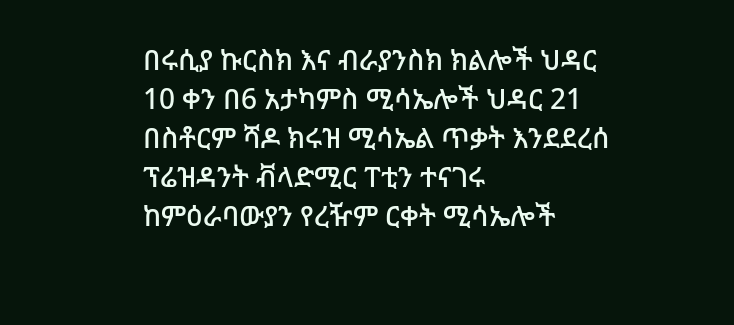በሩሲያ ኩርስክ እና ብራያንስክ ክልሎች ህዳር 10 ቀን በ6 አታካምስ ሚሳኤሎች ህዳር 21 በስቶርም ሻዶ ክሩዝ ሚሳኤል ጥቃት እንደደረሰ ፕሬዝዳንት ቭላድሚር ፐቲን ተናገሩ ከምዕራባውያን የረዥም ርቀት ሚሳኤሎች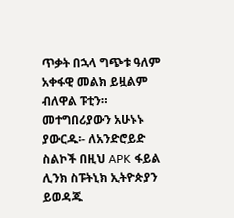ጥቃት በኋላ ግጭቱ ዓለም አቀፋዊ መልክ ይዟልም ብለዋል ፑቲን። መተግበሪያውን አሁኑኑ ያውርዱ፡- ለአንድሮይድ ስልኮች በዚህ APK ፋይል ሊንክ ስፑትኒክ ኢትዮጵያን ይወዳጁ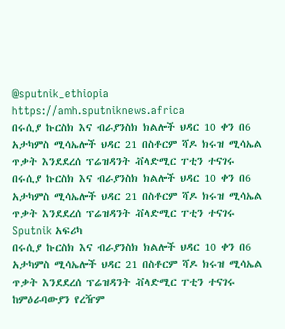@sputnik_ethiopia
https://amh.sputniknews.africa
በሩሲያ ኩርስክ እና ብራያንስክ ክልሎች ህዳር 10 ቀን በ6 አታካምስ ሚሳኤሎች ህዳር 21 በስቶርም ሻዶ ክሩዝ ሚሳኤል ጥቃት እንደደረሰ ፕሬዝዳንት ቭላድሚር ፐቲን ተናገሩ
በሩሲያ ኩርስክ እና ብራያንስክ ክልሎች ህዳር 10 ቀን በ6 አታካምስ ሚሳኤሎች ህዳር 21 በስቶርም ሻዶ ክሩዝ ሚሳኤል ጥቃት እንደደረሰ ፕሬዝዳንት ቭላድሚር ፐቲን ተናገሩ
Sputnik አፍሪካ
በሩሲያ ኩርስክ እና ብራያንስክ ክልሎች ህዳር 10 ቀን በ6 አታካምስ ሚሳኤሎች ህዳር 21 በስቶርም ሻዶ ክሩዝ ሚሳኤል ጥቃት እንደደረሰ ፕሬዝዳንት ቭላድሚር ፐቲን ተናገሩ ከምዕራባውያን የረዥም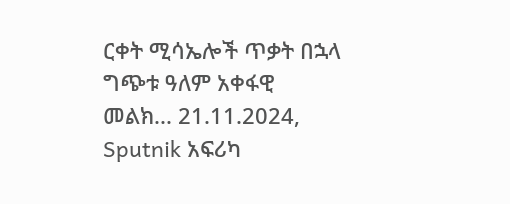ርቀት ሚሳኤሎች ጥቃት በኋላ ግጭቱ ዓለም አቀፋዊ መልክ... 21.11.2024, Sputnik አፍሪካ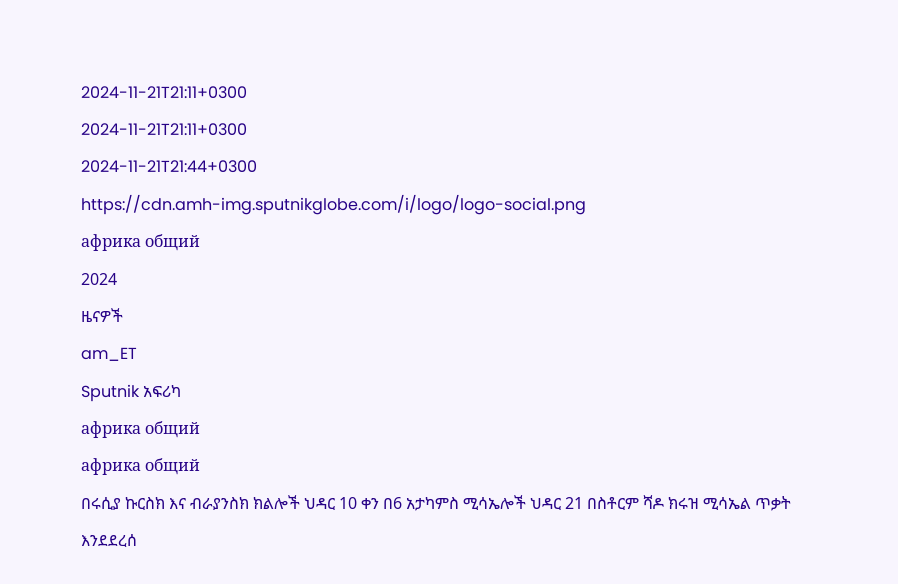2024-11-21T21:11+0300
2024-11-21T21:11+0300
2024-11-21T21:44+0300
https://cdn.amh-img.sputnikglobe.com/i/logo/logo-social.png
африка общий
2024
ዜናዎች
am_ET
Sputnik አፍሪካ
африка общий
африка общий
በሩሲያ ኩርስክ እና ብራያንስክ ክልሎች ህዳር 10 ቀን በ6 አታካምስ ሚሳኤሎች ህዳር 21 በስቶርም ሻዶ ክሩዝ ሚሳኤል ጥቃት እንደደረሰ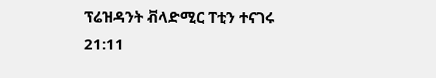ፕሬዝዳንት ቭላድሚር ፐቲን ተናገሩ
21:11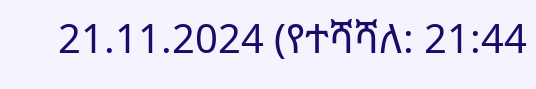21.11.2024 (የተሻሻለ: 21:44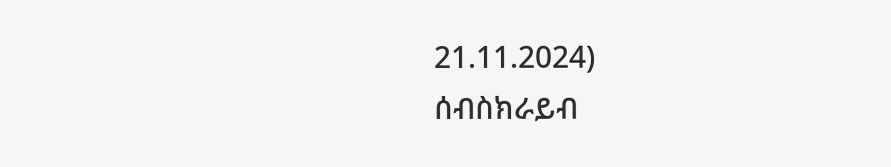21.11.2024)
ሰብስክራይብ